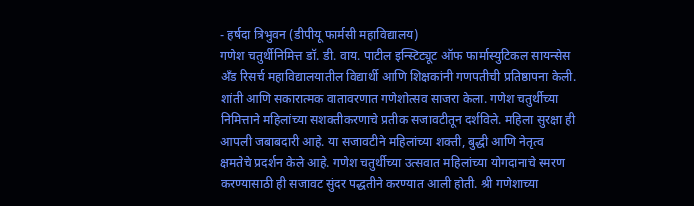- हर्षदा त्रिभुवन (डीपीयू फार्मसी महाविद्यालय)
गणेश चतुर्थीनिमित्त डॉ. डी. वाय. पाटील इन्स्टिट्यूट ऑफ फार्मास्युटिकल सायन्सेस अँड रिसर्च महाविद्यालयातील विद्यार्थी आणि शिक्षकांनी गणपतीची प्रतिष्ठापना केली. शांती आणि सकारात्मक वातावरणात गणेशोत्सव साजरा केला. गणेश चतुर्थीच्या निमित्ताने महिलांच्या सशक्तीकरणाचे प्रतीक सजावटीतून दर्शविले. महिला सुरक्षा ही आपली जबाबदारी आहे. या सजावटीने महिलांच्या शक्ती, बुद्धी आणि नेतृत्व क्षमतेचे प्रदर्शन केले आहे. गणेश चतुर्थीच्या उत्सवात महिलांच्या योगदानाचे स्मरण करण्यासाठी ही सजावट सुंदर पद्धतीने करण्यात आली होती. श्री गणेशाच्या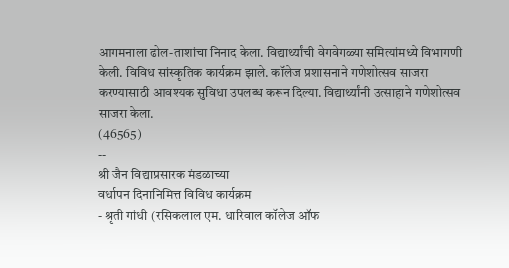आगमनाला ढोल-ताशांचा निनाद केला. विद्यार्थ्यांची वेगवेगळ्या समित्यांमध्ये विभागणी केली. विविध सांस्कृतिक कार्यक्रम झाले. कॉलेज प्रशासनाने गणेशोत्सव साजरा करण्यासाठी आवश्यक सुविधा उपलब्ध करून दिल्या. विद्यार्थ्यांनी उत्साहाने गणेशोत्सव साजरा केला.
(46565)
--
श्री जैन विद्याप्रसारक मंडळाच्या
वर्धापन दिनानिमित्त विविध कार्यक्रम
- श्रृती गांधी (रसिकलाल एम. धारिवाल कॉलेज ऑफ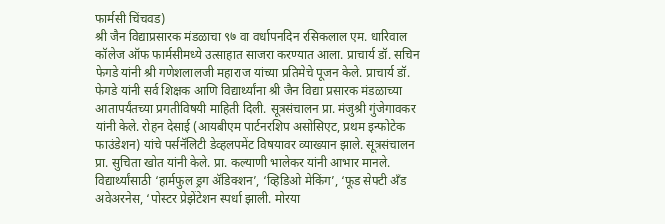फार्मसी चिंचवड)
श्री जैन विद्याप्रसारक मंडळाचा ९७ वा वर्धापनदिन रसिकलाल एम. धारिवाल कॉलेज ऑफ फार्मसीमध्ये उत्साहात साजरा करण्यात आला. प्राचार्य डॉ. सचिन फेगडे यांनी श्री गणेशलालजी महाराज यांच्या प्रतिमेचे पूजन केले. प्राचार्य डॉ. फेगडे यांनी सर्व शिक्षक आणि विद्यार्थ्यांना श्री जैन विद्या प्रसारक मंडळाच्या आतापर्यंतच्या प्रगतीविषयी माहिती दिली. सूत्रसंचालन प्रा. मंजुश्री गुंजेगावकर यांनी केले. रोहन देसाई (आयबीएम पार्टनरशिप असोसिएट, प्रथम इन्फोटेक फाउंडेशन) यांचे पर्सनॅलिटी डेव्हलपमेंट विषयावर व्याख्यान झाले. सूत्रसंचालन प्रा. सुचिता खोत यांनी केले. प्रा. कल्याणी भालेकर यांनी आभार मानले. विद्यार्थ्यांसाठी ‘हार्मफुल ड्रग ॲडिक्शन’, ‘व्हिडिओ मेकिंग’, ‘फूड सेफ्टी अँड अवेअरनेस, ‘पोस्टर प्रेझेंटेशन स्पर्धा झाली. मोरया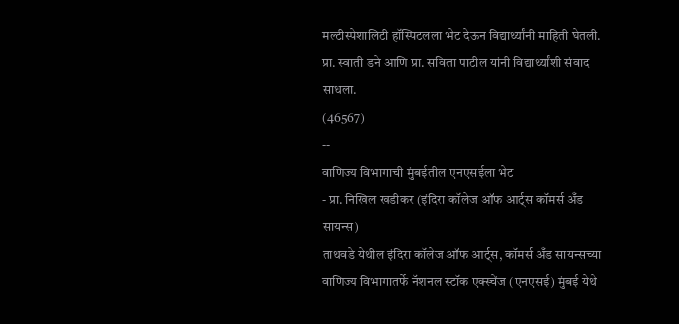मल्टीस्पेशालिटी हॉस्पिटलला भेट देऊन विद्यार्थ्यांनी माहिती घेतली. प्रा. स्वाती डने आणि प्रा. सविता पाटील यांनी विद्यार्थ्यांशी संवाद साधला.
(46567)
--
वाणिज्य विभागाची मुंबईतील एनएसईला भेट
- प्रा. निखिल खडीकर (इंदिरा कॉलेज ऑफ आर्ट्स कॉमर्स अँड सायन्स)
ताथवडे येथील इंदिरा कॉलेज ऑफ आर्ट्स, कॉमर्स अँड सायन्सच्या वाणिज्य विभागातर्फे नॅशनल स्टॉक एक्स्चेंज (एनएसई) मुंबई येथे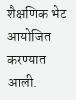शैक्षणिक भेट आयोजित करण्यात आली.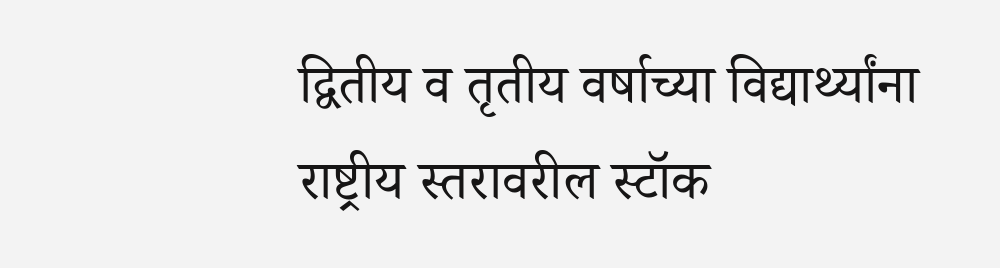द्वितीय व तृतीय वर्षाच्या विद्यार्थ्यांना राष्ट्रीय स्तरावरील स्टॉक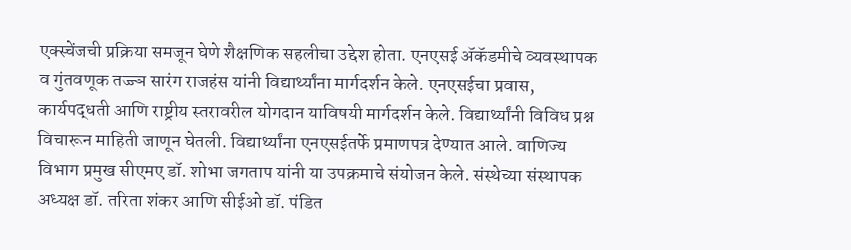एक्स्चेंजची प्रक्रिया समजून घेणे शैक्षणिक सहलीचा उद्देश होता. एनएसई ॲकॅडमीचे व्यवस्थापक व गुंतवणूक तज्ज्ञ सारंग राजहंस यांनी विद्यार्थ्यांना मार्गदर्शन केले. एनएसईचा प्रवास, कार्यपद्धती आणि राष्ट्रीय स्तरावरील योगदान याविषयी मार्गदर्शन केले. विद्यार्थ्यांनी विविध प्रश्न विचारून माहिती जाणून घेतली. विद्यार्थ्यांना एनएसईतर्फे प्रमाणपत्र देण्यात आले. वाणिज्य विभाग प्रमुख सीएमए डॉ. शोभा जगताप यांनी या उपक्रमाचे संयोजन केले. संस्थेच्या संस्थापक अध्यक्ष डॉ. तरिता शंकर आणि सीईओ डॉ. पंडित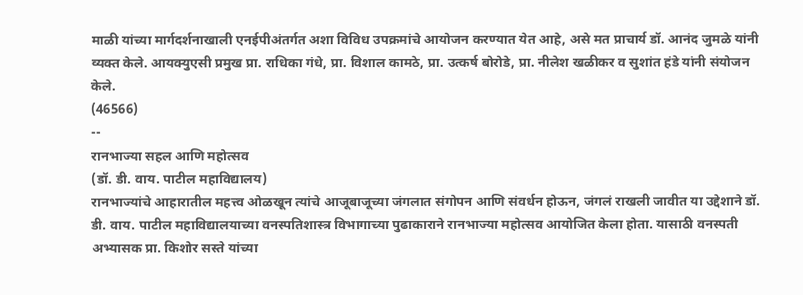माळी यांच्या मार्गदर्शनाखाली एनईपीअंतर्गत अशा विविध उपक्रमांचे आयोजन करण्यात येत आहे, असे मत प्राचार्य डॉ. आनंद जुमळे यांनी व्यक्त केले. आयक्युएसी प्रमुख प्रा. राधिका गंधे, प्रा. विशाल कामठे, प्रा. उत्कर्ष बोरोडे, प्रा. नीलेश खळीकर व सुशांत हंडे यांनी संयोजन केले.
(46566)
--
रानभाज्या सहल आणि महोत्सव
(डॉ. डी. वाय. पाटील महाविद्यालय)
रानभाज्यांचे आहारातील महत्त्व ओळखून त्यांचे आजूबाजूच्या जंगलात संगोपन आणि संवर्धन होऊन, जंगलं राखली जावीत या उद्देशाने डॉ. डी. वाय. पाटील महाविद्यालयाच्या वनस्पतिशास्त्र विभागाच्या पुढाकाराने रानभाज्या महोत्सव आयोजित केला होता. यासाठी वनस्पती अभ्यासक प्रा. किशोर सस्ते यांच्या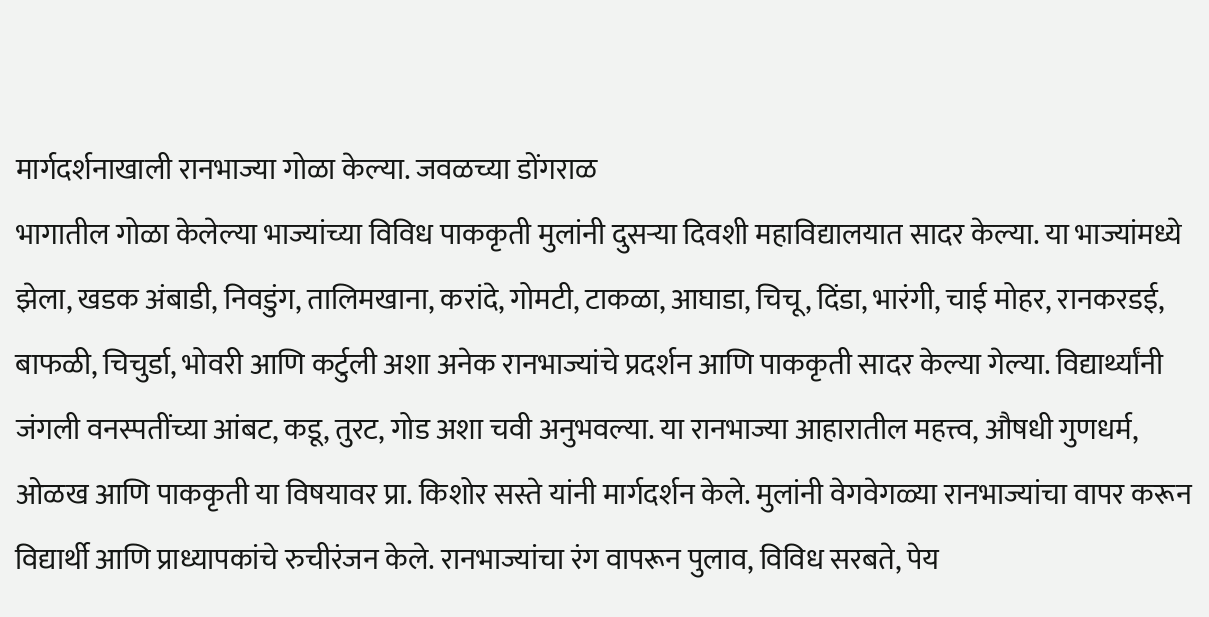मार्गदर्शनाखाली रानभाज्या गोळा केल्या. जवळच्या डोंगराळ
भागातील गोळा केलेल्या भाज्यांच्या विविध पाककृती मुलांनी दुसऱ्या दिवशी महाविद्यालयात सादर केल्या. या भाज्यांमध्ये झेला, खडक अंबाडी, निवडुंग, तालिमखाना, करांदे, गोमटी, टाकळा, आघाडा, चिचू, दिंडा, भारंगी, चाई मोहर, रानकरडई, बाफळी, चिचुर्डा, भोवरी आणि कर्टुली अशा अनेक रानभाज्यांचे प्रदर्शन आणि पाककृती सादर केल्या गेल्या. विद्यार्थ्यांनी जंगली वनस्पतींच्या आंबट, कडू, तुरट, गोड अशा चवी अनुभवल्या. या रानभाज्या आहारातील महत्त्व, औषधी गुणधर्म, ओळख आणि पाककृती या विषयावर प्रा. किशोर सस्ते यांनी मार्गदर्शन केले. मुलांनी वेगवेगळ्या रानभाज्यांचा वापर करून विद्यार्थी आणि प्राध्यापकांचे रुचीरंजन केले. रानभाज्यांचा रंग वापरून पुलाव, विविध सरबते, पेय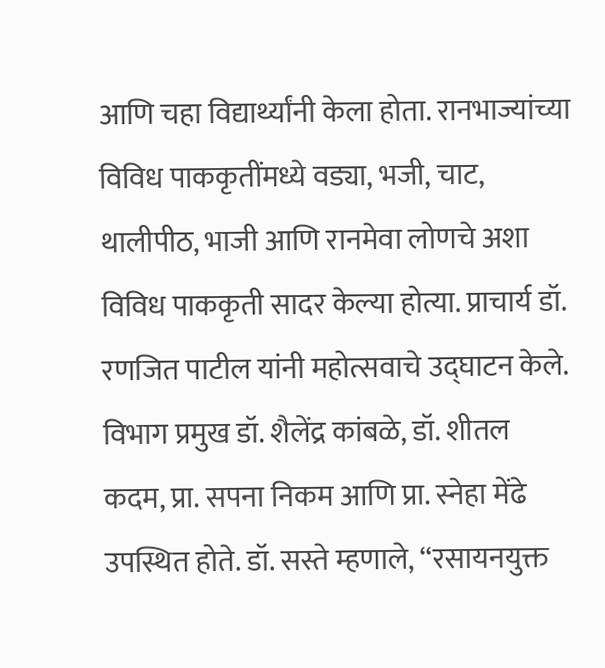आणि चहा विद्यार्थ्यांनी केला होता. रानभाज्यांच्या विविध पाककृतींमध्ये वड्या, भजी, चाट, थालीपीठ, भाजी आणि रानमेवा लोणचे अशा विविध पाककृती सादर केल्या होत्या. प्राचार्य डॉ. रणजित पाटील यांनी महोत्सवाचे उद्घाटन केले. विभाग प्रमुख डॉ. शैलेंद्र कांबळे, डॉ. शीतल कदम, प्रा. सपना निकम आणि प्रा. स्नेहा मेंढे उपस्थित होते. डॉ. सस्ते म्हणाले, ‘‘रसायनयुक्त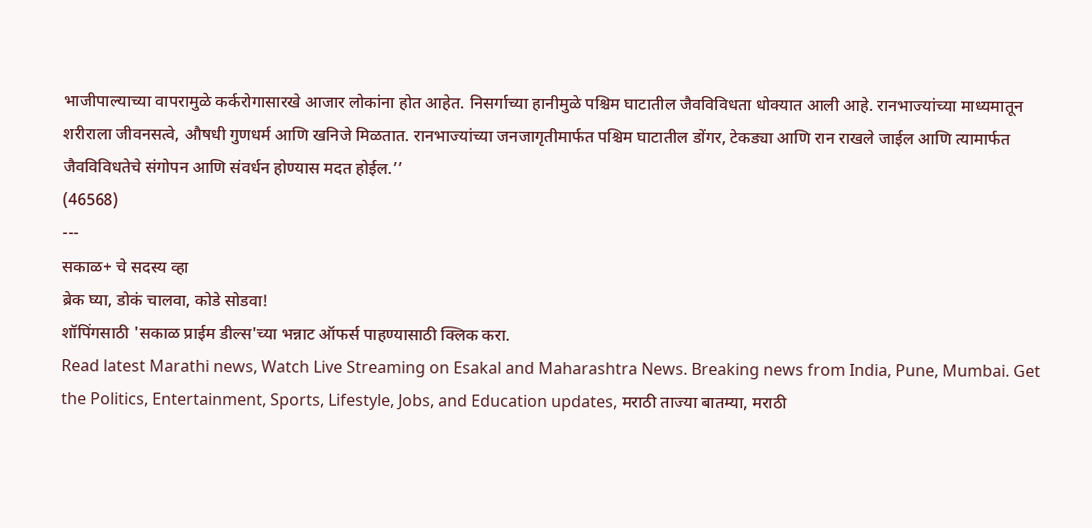भाजीपाल्याच्या वापरामुळे कर्करोगासारखे आजार लोकांना होत आहेत. निसर्गाच्या हानीमुळे पश्चिम घाटातील जैवविविधता धोक्यात आली आहे. रानभाज्यांच्या माध्यमातून शरीराला जीवनसत्वे, औषधी गुणधर्म आणि खनिजे मिळतात. रानभाज्यांच्या जनजागृतीमार्फत पश्चिम घाटातील डोंगर, टेकड्या आणि रान राखले जाईल आणि त्यामार्फत जैवविविधतेचे संगोपन आणि संवर्धन होण्यास मदत होईल.’’
(46568)
---
सकाळ+ चे सदस्य व्हा
ब्रेक घ्या, डोकं चालवा, कोडे सोडवा!
शॉपिंगसाठी 'सकाळ प्राईम डील्स'च्या भन्नाट ऑफर्स पाहण्यासाठी क्लिक करा.
Read latest Marathi news, Watch Live Streaming on Esakal and Maharashtra News. Breaking news from India, Pune, Mumbai. Get the Politics, Entertainment, Sports, Lifestyle, Jobs, and Education updates, मराठी ताज्या बातम्या, मराठी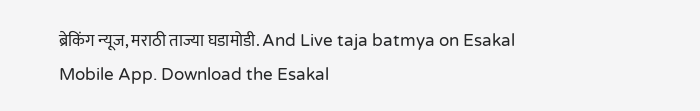ब्रेकिंग न्यूज, मराठी ताज्या घडामोडी. And Live taja batmya on Esakal Mobile App. Download the Esakal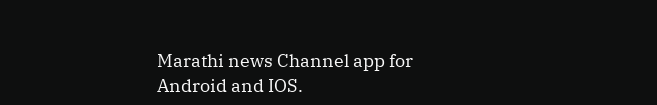Marathi news Channel app for Android and IOS.